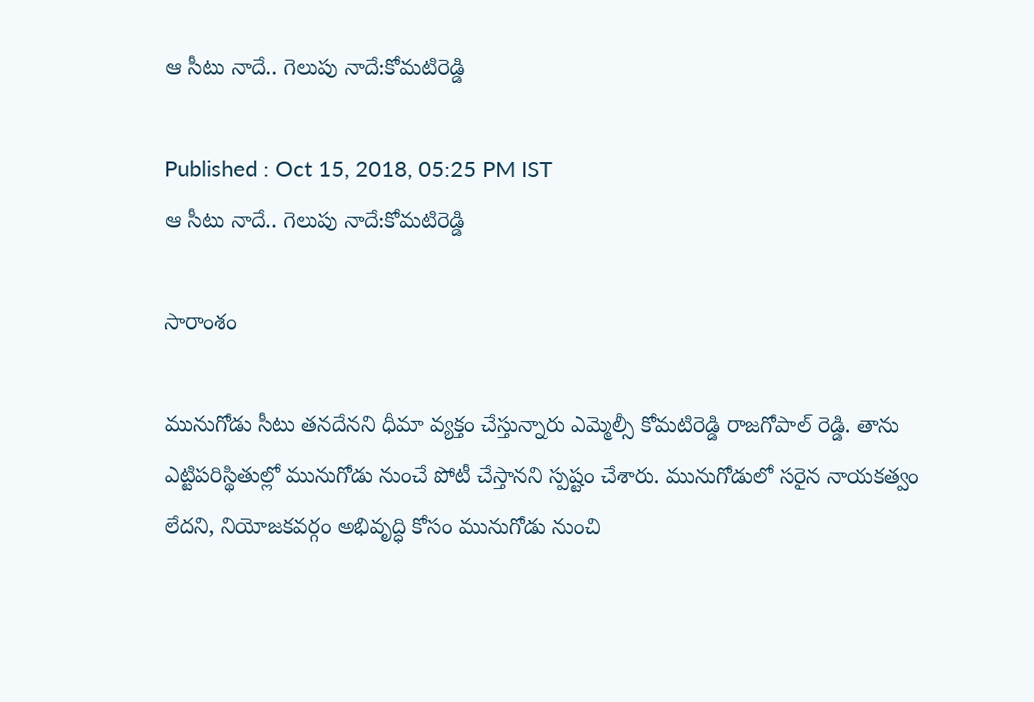ఆ సీటు నాదే.. గెలుపు నాదే:కోమటిరెడ్డి

Published : Oct 15, 2018, 05:25 PM IST
ఆ సీటు నాదే.. గెలుపు నాదే:కోమటిరెడ్డి

సారాంశం

మునుగోడు సీటు తనదేనని ధీమా వ్యక్తం చేస్తున్నారు ఎమ్మెల్సీ కోమటిరెడ్డి రాజగోపాల్ రెడ్డి. తాను ఎట్టిపరిస్థితుల్లో మునుగోడు నుంచే పోటీ చేస్తానని స్పష్టం చేశారు. మునుగోడులో సరైన నాయకత్వం లేదని, నియోజకవర్గం అభివృద్ధి కోసం మునుగోడు నుంచి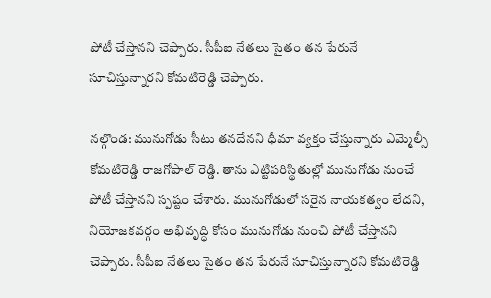పోటీ చేస్తానని చెప్పారు. సీపీఐ నేతలు సైతం తన పేరునే సూచిస్తున్నారని కోమటిరెడ్డి చెప్పారు.

నల్గొండ: మునుగోడు సీటు తనదేనని ధీమా వ్యక్తం చేస్తున్నారు ఎమ్మెల్సీ కోమటిరెడ్డి రాజగోపాల్ రెడ్డి. తాను ఎట్టిపరిస్థితుల్లో మునుగోడు నుంచే పోటీ చేస్తానని స్పష్టం చేశారు. మునుగోడులో సరైన నాయకత్వం లేదని, నియోజకవర్గం అభివృద్ధి కోసం మునుగోడు నుంచి పోటీ చేస్తానని చెప్పారు. సీపీఐ నేతలు సైతం తన పేరునే సూచిస్తున్నారని కోమటిరెడ్డి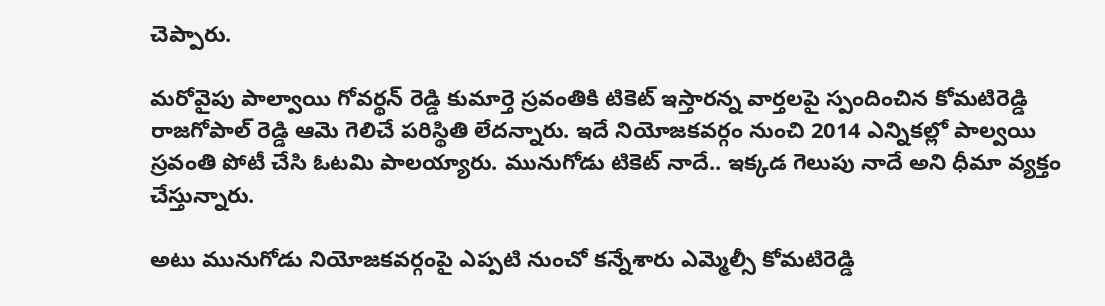చెప్పారు.

మరోవైపు పాల్వాయి గోవర్థన్ రెడ్డి కుమార్తె స్రవంతికి టికెట్ ఇస్తారన్న వార్తలపై స్పందించిన కోమటిరెడ్డి రాజగోపాల్ రెడ్డి ఆమె గెలిచే పరిస్థితి లేదన్నారు. ఇదే నియోజకవర్గం నుంచి 2014 ఎన్నికల్లో పాల్వయి స్రవంతి పోటీ చేసి ఓటమి పాలయ్యారు. మునుగోడు టికెట్ నాదే.. ఇక్కడ గెలుపు నాదే అని ధీమా వ్యక్తం చేస్తున్నారు.

అటు మునుగోడు నియోజకవర్గంపై ఎప్పటి నుంచో కన్నేశారు ఎమ్మెల్సీ కోమటిరెడ్డి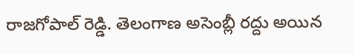రాజగోపాల్ రెడ్డి. తెలంగాణ అసెంబ్లీ రద్దు అయిన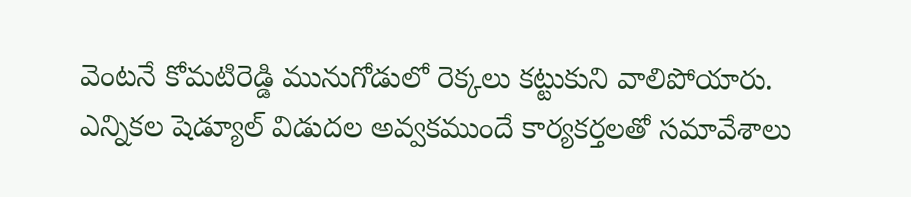వెంటనే కోమటిరెడ్డి మునుగోడులో రెక్కలు కట్టుకుని వాలిపోయారు. ఎన్నికల షెడ్యూల్ విడుదల అవ్వకముందే కార్యకర్తలతో సమావేశాలు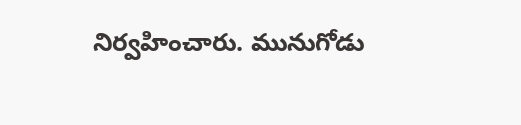నిర్వహించారు. మునుగోడు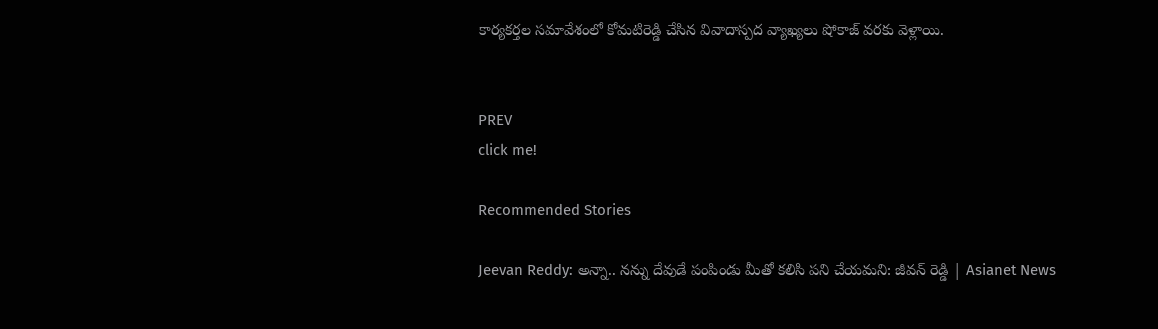కార్యకర్తల సమావేశంలో కోమటిరెడ్డి చేసిన వివాదాస్పద వ్యాఖ్యలు షోకాజ్ వరకు వెళ్లాయి.


PREV
click me!

Recommended Stories

Jeevan Reddy: అన్నా.. నన్ను దేవుడే పంపిండు మీతో కలిసి పని చేయమని: జీవన్ రెడ్డి | Asianet News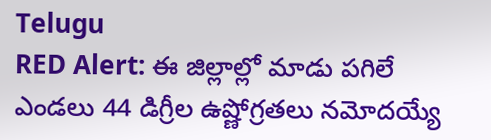Telugu
RED Alert: ఈ జిల్లాల్లో మాడు పగిలే ఎండలు 44 డిగ్రీల ఉష్ణోగ్రతలు నమోదయ్యే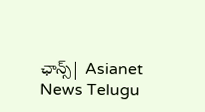ఛాన్స్| Asianet News Telugu